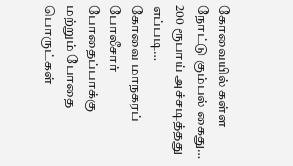கோவையில் கள்ள நோட்டு கும்பல் கைது… 200 ரூபாய் அச்சடித்தது எப்படி…
கோவை மாநகரப் போலீசார் போதைப்பாக்கு மற்றும் போதை பொருட்கள்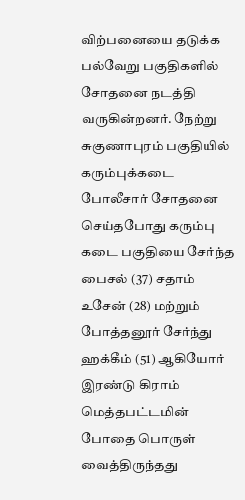விற்பனையை தடுக்க பல்வேறு பகுதிகளில் சோதனை நடத்தி வருகின்றனர். நேற்று சுகுணாபுரம் பகுதியில் கரும்புக்கடை போலீசார் சோதனை செய்தபோது கரும்பு கடை பகுதியை சேர்ந்த பைசல் (37) சதாம் உசேன் (28) மற்றும் போத்தனூர் சேர்ந்து ஹக்கீம் (51) ஆகியோர் இரண்டு கிராம் மெத்தபட்டமின் போதை பொருள் வைத்திருந்தது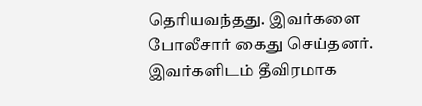தெரியவந்தது. இவர்களை போலீசார் கைது செய்தனர். இவர்களிடம் தீவிரமாக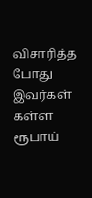விசாரித்த போது இவர்கள் கள்ள ரூபாய்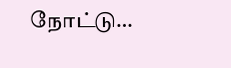நோட்டு…